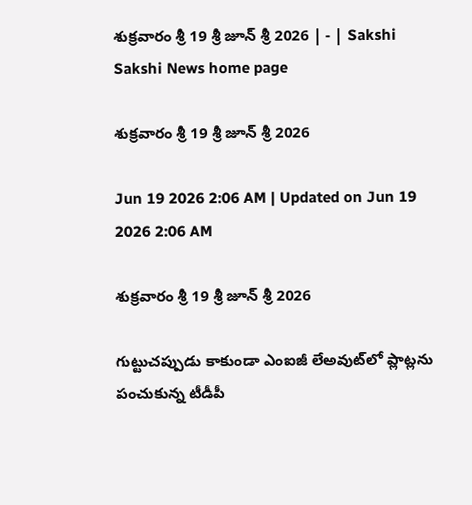శుక్రవారం శ్రీ 19 శ్రీ జూన్‌ శ్రీ 2026 | - | Sakshi
Sakshi News home page

శుక్రవారం శ్రీ 19 శ్రీ జూన్‌ శ్రీ 2026

Jun 19 2026 2:06 AM | Updated on Jun 19 2026 2:06 AM

శుక్రవారం శ్రీ 19 శ్రీ జూన్‌ శ్రీ 2026

గుట్టుచప్పుడు కాకుండా ఎంఐజీ లేఅవుట్‌లో ప్లాట్లను పంచుకున్న టీడీపీ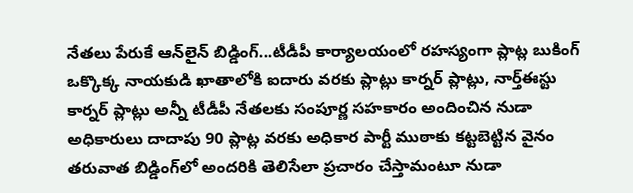నేతలు పేరుకే ఆన్‌లైన్‌ బిడ్డింగ్‌...టీడీపీ కార్యాలయంలో రహస్యంగా ప్లాట్ల బుకింగ్‌ ఒక్కొక్క నాయకుడి ఖాతాలోకి ఐదారు వరకు ప్లాట్లు కార్నర్‌ ప్లాట్లు, నార్త్‌ఈస్టు కార్నర్‌ ప్లాట్లు అన్నీ టీడీపీ నేతలకు సంపూర్ణ సహకారం అందించిన నుడా అధికారులు దాదాపు 90 ప్లాట్ల వరకు అధికార పార్టీ ముఠాకు కట్టబెట్టిన వైనం తరువాత బిడ్డింగ్‌లో అందరికి తెలిసేలా ప్రచారం చేస్తామంటూ నుడా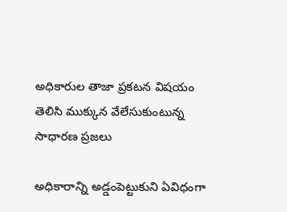అధికారుల తాజా ప్రకటన విషయం తెలిసి ముక్కున వేలేసుకుంటున్న సాధారణ ప్రజలు

అధికారాన్ని అడ్డంపెట్టుకుని ఏవిధంగా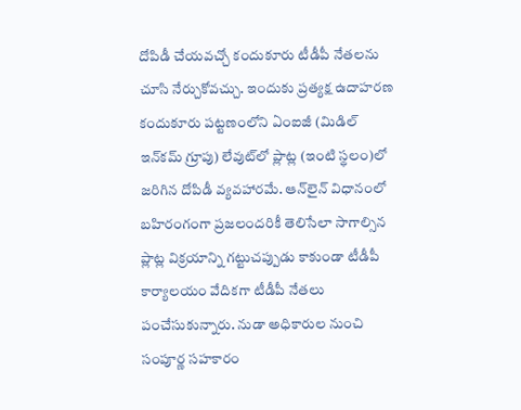దోపిడీ చేయవచ్చో కందుకూరు టీడీపీ నేతలను చూసి నేర్చుకోవచ్చు. ఇందుకు ప్రత్యక్ష ఉదాహరణ కందుకూరు పట్టణంలోని ఏంఐజీ (మిడిల్‌ ఇన్‌కమ్‌ గ్రూపు) లేవుట్‌లో ప్లాట్ల (ఇంటి స్థలం)లో జరిగిన దోపిడీ వ్యవహారమే. ఆన్‌లైన్‌ విధానంలో బహిరంగంగా ప్రజలందరికీ తెలిసేలా సాగాల్సిన ప్లాట్ల విక్రయాన్ని గట్టుచప్పుడు కాకుండా టీడీపీ కార్యాలయం వేదికగా టీడీపీ నేతలు పంచేసుకున్నారు. నుడా అధికారుల నుంచి సంపూర్ణ సహకారం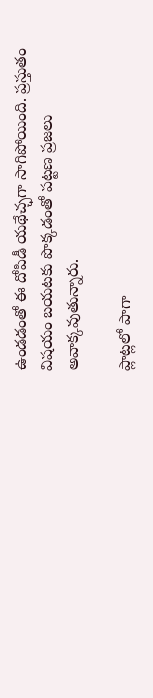ఉండడంతో ఈ దోపిడీ యథేచ్ఛగా సాగిపోయింది. ప్రస్తుతం విషయం బయటకు పొక్కడంతో పట్టణ ప్రజలు అవాక్కవుతున్నారు.

ప్లాట్లలో పాగా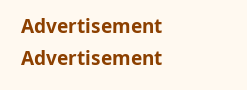Advertisement
Advertisement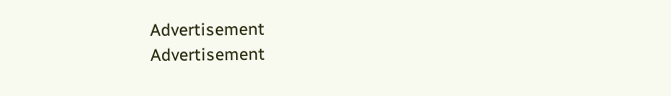Advertisement
Advertisement